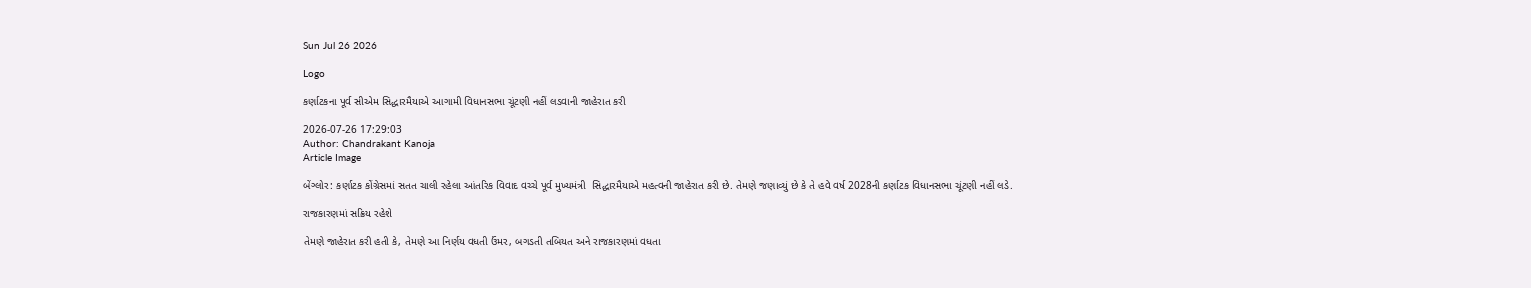Sun Jul 26 2026

Logo

કર્ણાટકના પૂર્વ સીએમ સિદ્ધારમૈયાએ આગામી વિધાનસભા ચૂંટણી નહીં લડવાની જાહેરાત કરી

2026-07-26 17:29:03
Author: Chandrakant Kanoja
Article Image

બેંગ્લોર: કર્ણાટક કોંગ્રેસમાં સતત ચાલી રહેલા આંતરિક વિવાદ વચ્ચે પૂર્વ મુખ્યમંત્રી  સિદ્ધારમૈયાએ મહત્વની જાહેરાત કરી છે. તેમણે જણાવ્યું છે કે તે હવે વર્ષ 2028ની કર્ણાટક વિધાનસભા ચૂંટણી નહીં લડે.

રાજકારણમાં સક્રિય રહેશે

તેમણે જાહેરાત કરી હતી કે, તેમણે આ નિર્ણય વધતી ઉંમર, બગડતી તબિયત અને રાજકારણમાં વધતા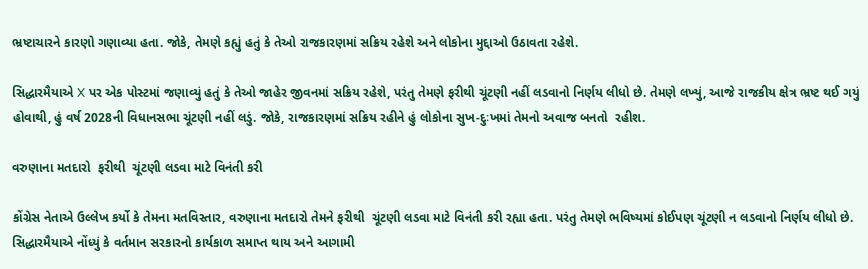ભ્રષ્ટાચારને કારણો ગણાવ્યા હતા. જોકે, તેમણે કહ્યું હતું કે તેઓ રાજકારણમાં સક્રિય રહેશે અને લોકોના મુદ્દાઓ ઉઠાવતા રહેશે.

સિદ્ધારમૈયાએ X પર એક પોસ્ટમાં જણાવ્યું હતું કે તેઓ જાહેર જીવનમાં સક્રિય રહેશે, પરંતુ તેમણે ફરીથી ચૂંટણી નહીં લડવાનો નિર્ણય લીધો છે. તેમણે લખ્યું, આજે રાજકીય ક્ષેત્ર ભ્રષ્ટ થઈ ગયું હોવાથી, હું વર્ષ 2028ની વિધાનસભા ચૂંટણી નહીં લડું. જોકે, રાજકારણમાં સક્રિય રહીને હું લોકોના સુખ-દુઃખમાં તેમનો અવાજ બનતો  રહીશ.

વરુણાના મતદારો  ફરીથી  ચૂંટણી લડવા માટે વિનંતી કરી

કોંગ્રેસ નેતાએ ઉલ્લેખ કર્યો કે તેમના મતવિસ્તાર, વરુણાના મતદારો તેમને ફરીથી  ચૂંટણી લડવા માટે વિનંતી કરી રહ્યા હતા. પરંતુ તેમણે ભવિષ્યમાં કોઈપણ ચૂંટણી ન લડવાનો નિર્ણય લીધો છે. સિદ્ધારમૈયાએ નોંધ્યું કે વર્તમાન સરકારનો કાર્યકાળ સમાપ્ત થાય અને આગામી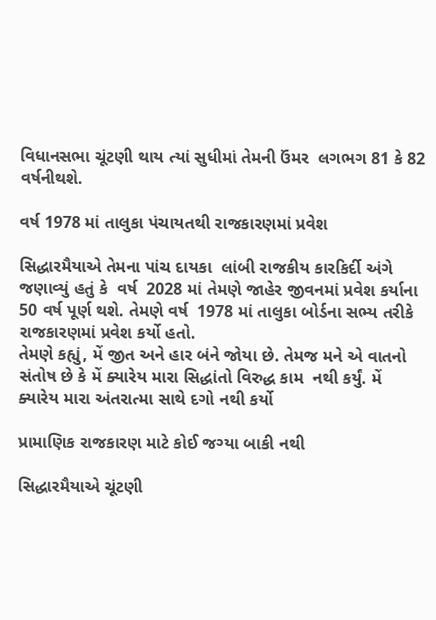વિધાનસભા ચૂંટણી થાય ત્યાં સુધીમાં તેમની ઉંમર  લગભગ 81 કે 82 વર્ષનીથશે.

વર્ષ 1978 માં તાલુકા પંચાયતથી રાજકારણમાં પ્રવેશ

સિદ્ધારમૈયાએ તેમના પાંચ દાયકા  લાંબી રાજકીય કારકિર્દી અંગે જણાવ્યું હતું કે  વર્ષ  2028 માં તેમણે જાહેર જીવનમાં પ્રવેશ કર્યાના 50 વર્ષ પૂર્ણ થશે. તેમણે વર્ષ  1978 માં તાલુકા બોર્ડના સભ્ય તરીકે રાજકારણમાં પ્રવેશ કર્યો હતો.
તેમણે કહ્યું, મેં જીત અને હાર બંને જોયા છે. તેમજ મને એ વાતનો સંતોષ છે કે મેં ક્યારેય મારા સિદ્ધાંતો વિરુદ્ધ કામ  નથી કર્યું. મેં ક્યારેય મારા અંતરાત્મા સાથે દગો નથી કર્યો

પ્રામાણિક રાજકારણ માટે કોઈ જગ્યા બાકી નથી

સિદ્ધારમૈયાએ ચૂંટણી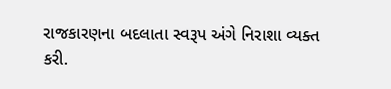રાજકારણના બદલાતા સ્વરૂપ અંગે નિરાશા વ્યક્ત કરી.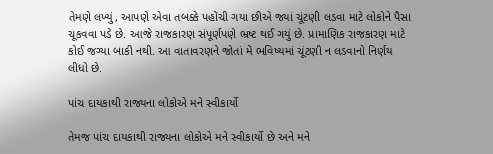તેમણે લખ્યું, આપણે એવા તબક્કે પહોંચી ગયા છીએ જ્યાં ચૂંટણી લડવા માટે લોકોને પૈસા ચૂકવવા પડે છે. આજે રાજકારણ સંપૂર્ણપણે ભ્રષ્ટ થઈ ગયું છે. પ્રામાણિક રાજકારણ માટે કોઈ જગ્યા બાકી નથી. આ વાતાવરણને જોતાં મેં ભવિષ્યમાં ચૂંટણી ન લડવાનો નિર્ણય લીધો છે.

પાંચ દાયકાથી રાજ્યના લોકોએ મને સ્વીકાર્યો

તેમજ પાંચ દાયકાથી રાજ્યના લોકોએ મને સ્વીકાર્યો છે અને મને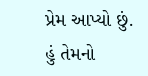પ્રેમ આપ્યો છું. હું તેમનો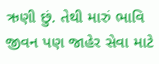ઋણી છું. તેથી મારું ભાવિ જીવન પણ જાહેર સેવા માટે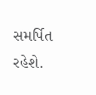સમર્પિત રહેશે.